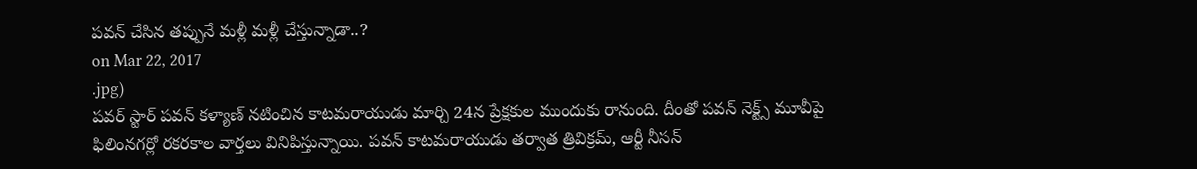పవన్ చేసిన తప్పునే మళ్లీ మళ్లీ చేస్తున్నాడా..?
on Mar 22, 2017
.jpg)
పవర్ స్టార్ పవన్ కళ్యాణ్ నటించిన కాటమరాయుడు మార్చి 24న ప్రేక్షకుల ముందుకు రానుంది. దీంతో పవన్ నెక్ట్స్ మూవీపై ఫిలింనగర్లో రకరకాల వార్తలు వినిపిస్తున్నాయి. పవన్ కాటమరాయుడు తర్వాత త్రివిక్రమ్, ఆర్టీ నీసన్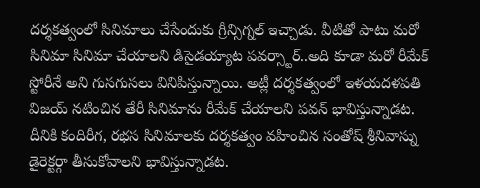దర్శకత్వంలో సినిమాలు చేసేందుకు గ్రీన్సిగ్నల్ ఇచ్చాడు. వీటితో పాటు మరో సినిమా సినిమా చేయాలని డిసైడయ్యాట పవర్స్టార్..అది కూడా మరో రీమేక్ స్టోరీనే అని గుసగుసలు వినిపిస్తున్నాయి. అట్లీ దర్శకత్వంలో ఇళయదళపతి విజయ్ నటించిన తేరీ సినిమాను రీమేక్ చేయాలని పవన్ భావిస్తున్నాడట. దీనికి కందిరీగ, రభస సినిమాలకు దర్శకత్వం వహించిన సంతోష్ శ్రీనివాస్ను డైరెక్టర్గా తీసుకోవాలని భావిస్తున్నాడట.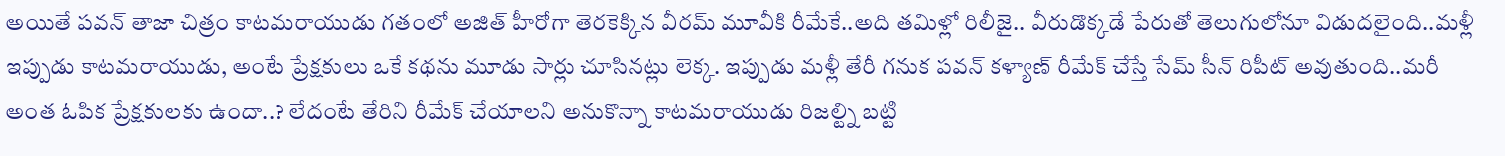అయితే పవన్ తాజా చిత్రం కాటమరాయుడు గతంలో అజిత్ హీరోగా తెరకెక్కిన వీరమ్ మూవీకి రీమేకే..అది తమిళ్లో రిలీజై.. వీరుడొక్కడే పేరుతో తెలుగులోనూ విడుదలైంది..మళ్లీ ఇప్పుడు కాటమరాయుడు, అంటే ప్రేక్షకులు ఒకే కథను మూడు సార్లు చూసినట్లు లెక్క. ఇప్పుడు మళ్లీ తేరీ గనుక పవన్ కళ్యాణ్ రీమేక్ చేస్తే సేమ్ సీన్ రిపీట్ అవుతుంది..మరీ అంత ఓపిక ప్రేక్షకులకు ఉందా..? లేదంటే తేరిని రీమేక్ చేయాలని అనుకొన్నా కాటమరాయుడు రిజల్ట్ని బట్టి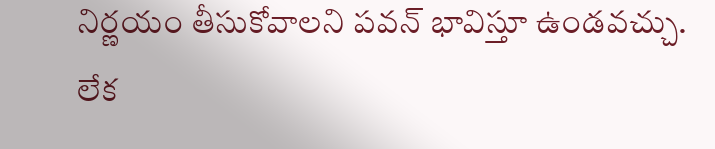నిర్ణయం తీసుకోవాలని పవన్ భావిస్తూ ఉండవచ్చు. లేక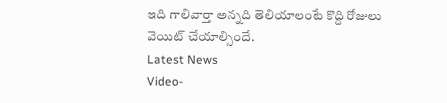ఇది గాలివార్తా అన్నది తెలియాలంటే కొద్ది రోజులు వెయిట్ చేయాల్సిందే.
Latest News
Video-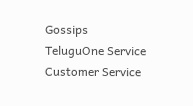Gossips
TeluguOne Service
Customer Service